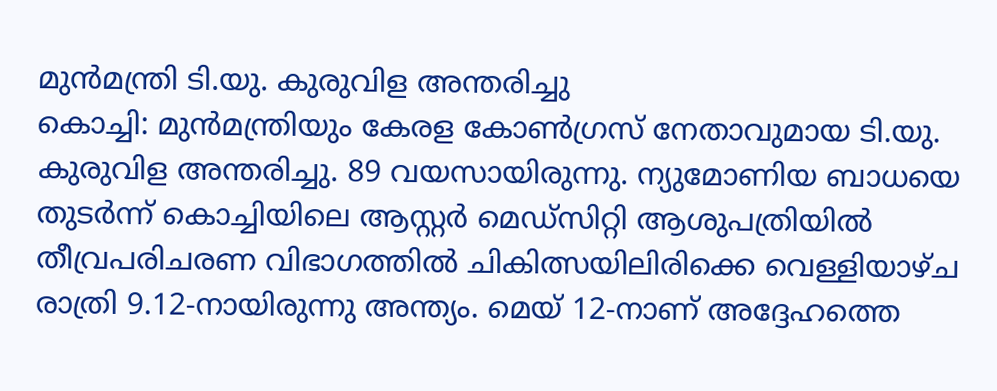മുൻമന്ത്രി ടി.യു. കുരുവിള അന്തരിച്ചു
കൊച്ചി: മുൻമന്ത്രിയും കേരള കോൺഗ്രസ് നേതാവുമായ ടി.യു. കുരുവിള അന്തരിച്ചു. 89 വയസായിരുന്നു. ന്യുമോണിയ ബാധയെ തുടർന്ന് കൊച്ചിയിലെ ആസ്റ്റർ മെഡ്സിറ്റി ആശുപത്രിയിൽ തീവ്രപരിചരണ വിഭാഗത്തിൽ ചികിത്സയിലിരിക്കെ വെള്ളിയാഴ്ച രാത്രി 9.12-നായിരുന്നു അന്ത്യം. മെയ് 12-നാണ് അദ്ദേഹത്തെ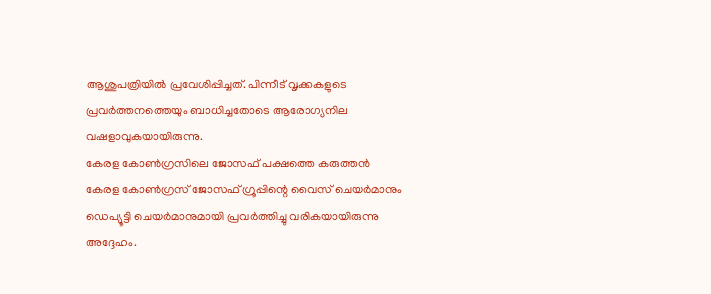ആശുപത്രിയിൽ പ്രവേശിപ്പിച്ചത്. പിന്നീട് വൃക്കകളുടെ പ്രവർത്തനത്തെയും ബാധിച്ചതോടെ ആരോഗ്യനില വഷളാവുകയായിരുന്നു.
കേരള കോൺഗ്രസിലെ ജോസഫ് പക്ഷത്തെ കരുത്തൻ
കേരള കോൺഗ്രസ് ജോസഫ് ഗ്രൂപ്പിന്റെ വൈസ് ചെയർമാനും ഡെപ്യൂട്ടി ചെയർമാനുമായി പ്രവർത്തിച്ചു വരികയായിരുന്നു അദ്ദേഹം.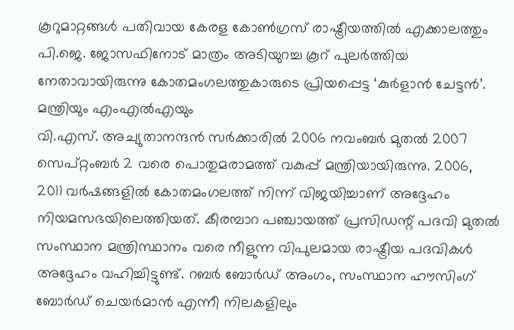കൂറുമാറ്റങ്ങൾ പതിവായ കേരള കോൺഗ്രസ് രാഷ്ട്രീയത്തിൽ എക്കാലത്തും പി.ജെ. ജോസഫിനോട് മാത്രം അടിയുറച്ച കൂറ് പുലർത്തിയ നേതാവായിരുന്നു കോതമംഗലത്തുകാരുടെ പ്രിയപ്പെട്ട ‘കുർളാൻ ചേട്ടൻ’.
മന്ത്രിയും എംഎൽഎയും
വി.എസ്. അച്യുതാനന്ദൻ സർക്കാരിൽ 2006 നവംബർ മുതൽ 2007 സെപ്റ്റംബർ 2 വരെ പൊതുമരാമത്ത് വകുപ്പ് മന്ത്രിയായിരുന്നു. 2006, 2011 വർഷങ്ങളിൽ കോതമംഗലത്ത് നിന്ന് വിജയിച്ചാണ് അദ്ദേഹം നിയമസഭയിലെത്തിയത്. കീരമ്പാറ പഞ്ചായത്ത് പ്രസിഡന്റ് പദവി മുതൽ സംസ്ഥാന മന്ത്രിസ്ഥാനം വരെ നീളുന്ന വിപുലമായ രാഷ്ട്രീയ പദവികൾ അദ്ദേഹം വഹിച്ചിട്ടുണ്ട്. റബർ ബോർഡ് അംഗം, സംസ്ഥാന ഹൗസിംഗ് ബോർഡ് ചെയർമാൻ എന്നീ നിലകളിലും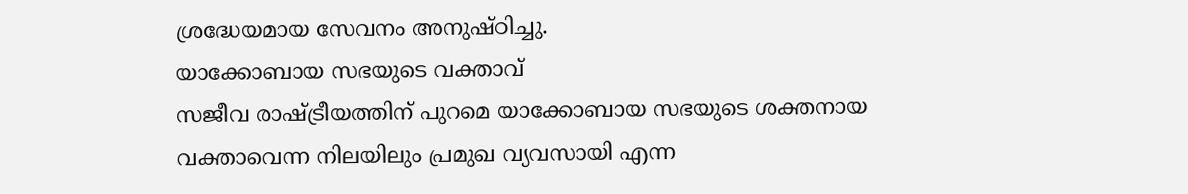ശ്രദ്ധേയമായ സേവനം അനുഷ്ഠിച്ചു.
യാക്കോബായ സഭയുടെ വക്താവ്
സജീവ രാഷ്ട്രീയത്തിന് പുറമെ യാക്കോബായ സഭയുടെ ശക്തനായ വക്താവെന്ന നിലയിലും പ്രമുഖ വ്യവസായി എന്ന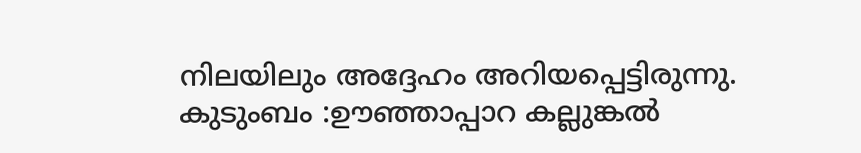നിലയിലും അദ്ദേഹം അറിയപ്പെട്ടിരുന്നു.
കുടുംബം :ഊഞ്ഞാപ്പാറ കല്ലുങ്കൽ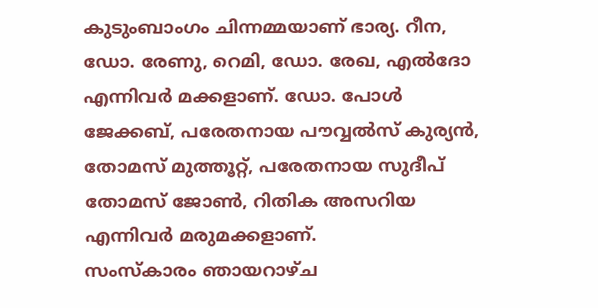കുടുംബാംഗം ചിന്നമ്മയാണ് ഭാര്യ. റീന, ഡോ. രേണു, റെമി, ഡോ. രേഖ, എൽദോ എന്നിവർ മക്കളാണ്. ഡോ. പോൾ ജേക്കബ്, പരേതനായ പൗവ്വൽസ് കുര്യൻ, തോമസ് മുത്തൂറ്റ്, പരേതനായ സുദീപ് തോമസ് ജോൺ, റിതിക അസറിയ എന്നിവർ മരുമക്കളാണ്.
സംസ്കാരം ഞായറാഴ്ച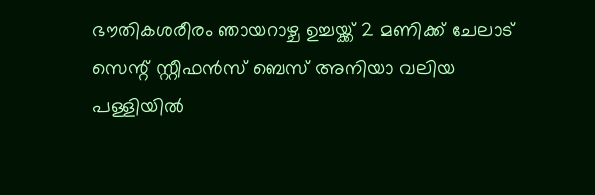ഭൗതികശരീരം ഞായറാഴ്ച ഉച്ചയ്ക്ക് 2 മണിക്ക് ചേലാട് സെന്റ് സ്റ്റീഫൻസ് ബെസ് അനിയാ വലിയ പള്ളിയിൽ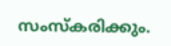സംസ്കരിക്കും.